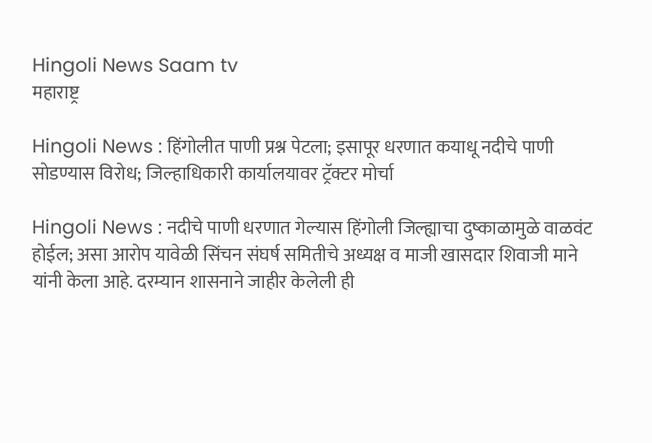Hingoli News Saam tv
महाराष्ट्र

Hingoli News : हिंगोलीत पाणी प्रश्न पेटला; इसापूर धरणात कयाधू नदीचे पाणी सोडण्यास विरोध; जिल्हाधिकारी कार्यालयावर ट्रॅक्टर मोर्चा

Hingoli News : नदीचे पाणी धरणात गेल्यास हिंगोली जिल्ह्याचा दुष्काळामुळे वाळवंट होईल; असा आरोप यावेळी सिंचन संघर्ष समितीचे अध्यक्ष व माजी खासदार शिवाजी माने यांनी केला आहे. दरम्यान शासनाने जाहीर केलेली ही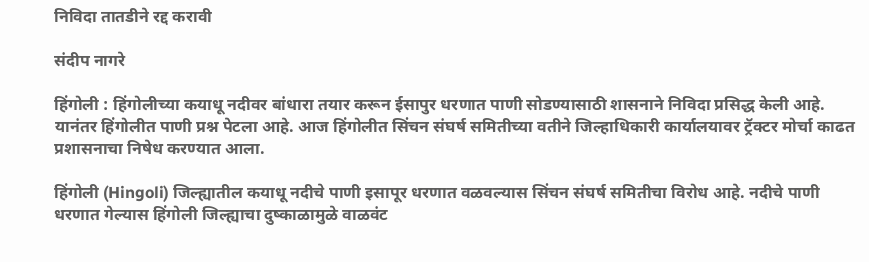निविदा तातडीने रद्द करावी

संदीप नागरे

हिंगोली : हिंगोलीच्या कयाधू नदीवर बांधारा तयार करून ईसापुर धरणात पाणी सोडण्यासाठी शासनाने निविदा प्रसिद्ध केली आहे. यानंतर हिंगोलीत पाणी प्रश्न पेटला आहे. आज हिंगोलीत सिंचन संघर्ष समितीच्या वतीने जिल्हाधिकारी कार्यालयावर ट्रॅक्टर मोर्चा काढत प्रशासनाचा निषेध करण्यात आला.

हिंगोली (Hingoli) जिल्ह्यातील कयाधू नदीचे पाणी इसापूर धरणात वळवल्यास सिंचन संघर्ष समितीचा विरोध आहे. नदीचे पाणी धरणात गेल्यास हिंगोली जिल्ह्याचा दुष्काळामुळे वाळवंट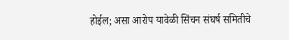होईल; असा आरोप यावेळी सिंचन संघर्ष समितीचे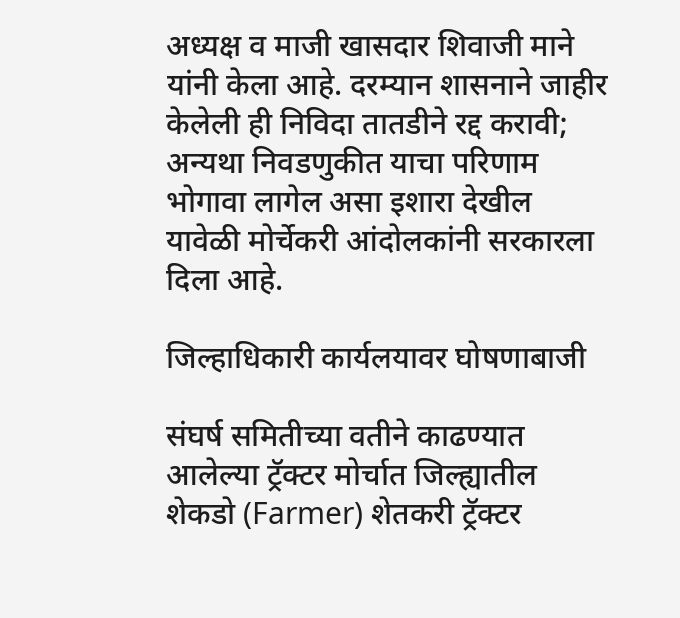अध्यक्ष व माजी खासदार शिवाजी माने यांनी केला आहे. दरम्यान शासनाने जाहीर केलेली ही निविदा तातडीने रद्द करावी; अन्यथा निवडणुकीत याचा परिणाम भोगावा लागेल असा इशारा देखील यावेळी मोर्चेकरी आंदोलकांनी सरकारला दिला आहे.

जिल्हाधिकारी कार्यलयावर घोषणाबाजी

संघर्ष समितीच्या वतीने काढण्यात आलेल्या ट्रॅक्टर मोर्चात जिल्ह्यातील शेकडो (Farmer) शेतकरी ट्रॅक्टर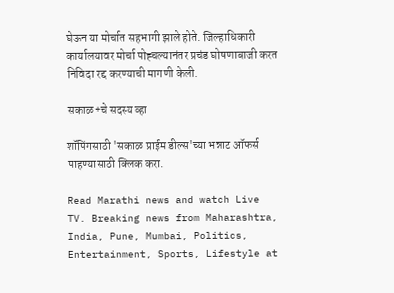घेऊन या मोर्चात सहभागी झाले होते. जिल्हाधिकारी कार्यालयावर मोर्चा पोह्चल्यानंतर प्रचंड घोषणाबाजी करत निविदा रद्द करण्याची मागणी केली.

सकाळ+चे सदस्य व्हा

शॉपिंगसाठी 'सकाळ प्राईम डील्स'च्या भन्नाट ऑफर्स पाहण्यासाठी क्लिक करा.

Read Marathi news and watch Live TV. Breaking news from Maharashtra, India, Pune, Mumbai, Politics, Entertainment, Sports, Lifestyle at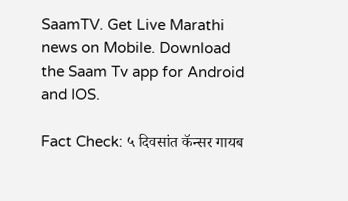SaamTV. Get Live Marathi news on Mobile. Download the Saam Tv app for Android and IOS.

Fact Check: ५ दिवसांत कॅन्सर गायब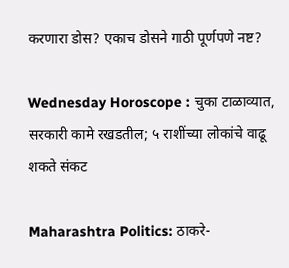करणारा डोस? एकाच डोसने गाठी पूर्णपणे नष्ट?

Wednesday Horoscope : चुका टाळाव्यात, सरकारी कामे रखडतील; ५ राशींच्या लोकांचे वाढू शकते संकट

Maharashtra Politics: ठाकरे-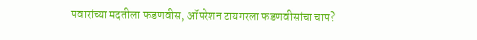पवारांच्या मदतीला फडणवीस, ऑपरेशन टायगरला फडणवीसांचा चाप?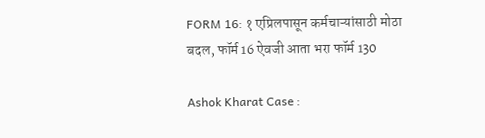FORM 16: १ एप्रिलपासून कर्मचाऱ्यांसाठी मोठा बदल, फॉर्म 16 ऐवजी आता भरा फॉर्म 130

Ashok Kharat Case :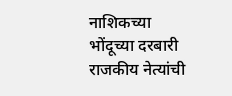नाशिकच्या भोंदूच्या दरबारी राजकीय नेत्यांची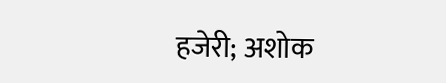हजेरी; अशोक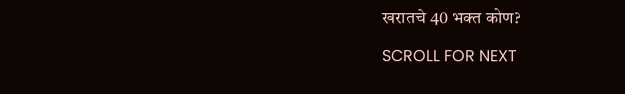खरातचे 40 भक्त कोण?

SCROLL FOR NEXT